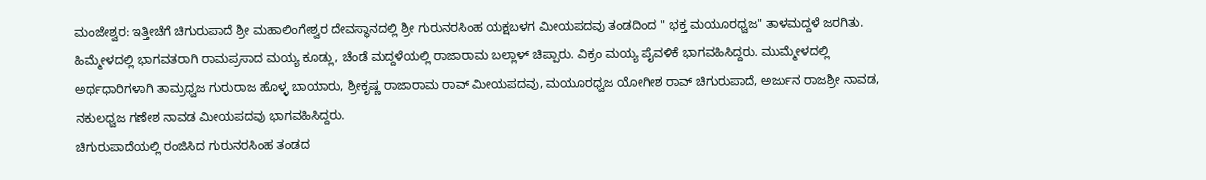ಮಂಜೇಶ್ವರ: ಇತ್ತೀಚೆಗೆ ಚಿಗುರುಪಾದೆ ಶ್ರೀ ಮಹಾಲಿಂಗೇಶ್ವರ ದೇವಸ್ಥಾನದಲ್ಲಿ ಶ್ರೀ ಗುರುನರಸಿಂಹ ಯಕ್ಷಬಳಗ ಮೀಯಪದವು ತಂಡದಿಂದ " ಭಕ್ತ ಮಯೂರಧ್ವಜ" ತಾಳಮದ್ದಳೆ ಜರಗಿತು.
ಹಿಮ್ಮೇಳದಲ್ಲಿ ಭಾಗವತರಾಗಿ ರಾಮಪ್ರಸಾದ ಮಯ್ಯ ಕೂಡ್ಲು, ಚೆಂಡೆ ಮದ್ದಳೆಯಲ್ಲಿ ರಾಜಾರಾಮ ಬಲ್ಲಾಳ್ ಚಿಪ್ಪಾರು. ವಿಕ್ರಂ ಮಯ್ಯ ಪೈವಳಿಕೆ ಭಾಗವಹಿಸಿದ್ದರು. ಮುಮ್ಮೇಳದಲ್ಲಿ ಅರ್ಥಧಾರಿಗಳಾಗಿ ತಾಮ್ರಧ್ವಜ ಗುರುರಾಜ ಹೊಳ್ಳ ಬಾಯಾರು, ಶ್ರೀಕೃಷ್ಣ ರಾಜಾರಾಮ ರಾವ್ ಮೀಯಪದವು, ಮಯೂರಧ್ವಜ ಯೋಗೀಶ ರಾವ್ ಚಿಗುರುಪಾದೆ, ಅರ್ಜುನ ರಾಜಶ್ರೀ ನಾವಡ, ನಕುಲಧ್ವಜ ಗಣೇಶ ನಾವಡ ಮೀಯಪದವು ಭಾಗವಹಿಸಿದ್ದರು.
ಚಿಗುರುಪಾದೆಯಲ್ಲಿ ರಂಜಿಸಿದ ಗುರುನರಸಿಂಹ ತಂಡದ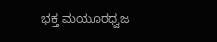ಭಕ್ತ ಮಯೂರಧ್ವಜ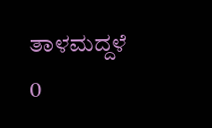ತಾಳಮದ್ದಳೆ
0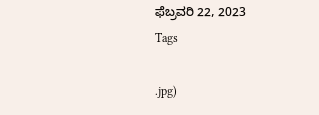ಫೆಬ್ರವರಿ 22, 2023
Tags

.jpg)